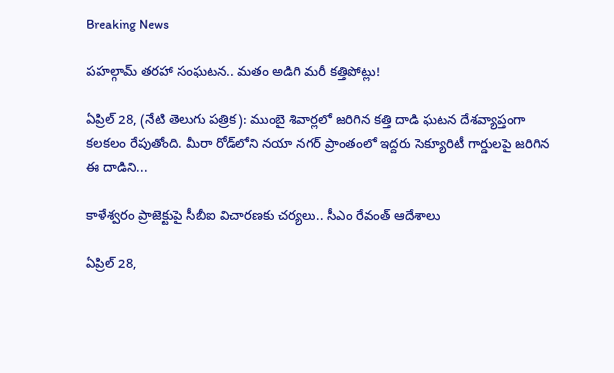Breaking News

పహల్గామ్ తరహా సంఘటన.. మతం అడిగి మరీ కత్తిపోట్లు!

ఏప్రిల్ 28, (నేటి తెలుగు పత్రిక): ముంబై శివార్లలో జరిగిన కత్తి దాడి ఘటన దేశవ్యాప్తంగా కలకలం రేపుతోంది. మీరా రోడ్‌లోని నయా నగర్ ప్రాంతంలో ఇద్దరు సెక్యూరిటీ గార్డులపై జరిగిన ఈ దాడిని...

కాళేశ్వరం ప్రాజెక్టుపై సీబీఐ విచారణకు చర్యలు.. సీఎం రేవంత్ ఆదేశాలు

ఏప్రిల్ 28,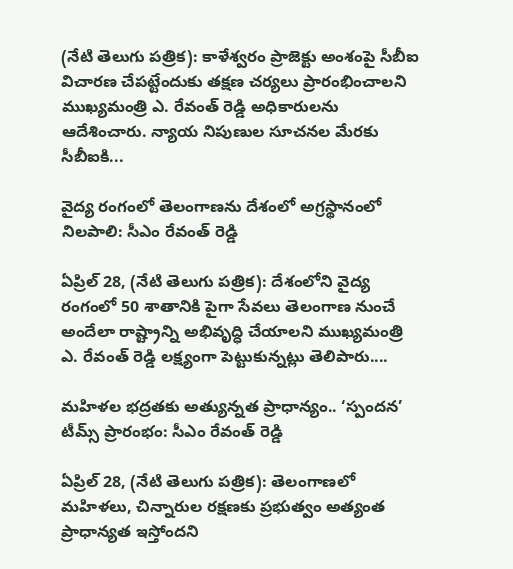(నేటి తెలుగు పత్రిక): కాళేశ్వరం ప్రాజెక్టు అంశంపై సీబీఐ విచారణ చేపట్టేందుకు తక్షణ చర్యలు ప్రారంభించాలని ముఖ్యమంత్రి ఎ. రేవంత్ రెడ్డి అధికారులను ఆదేశించారు. న్యాయ నిపుణుల సూచనల మేరకు సీబీఐకి...

వైద్య రంగంలో తెలంగాణను దేశంలో అగ్రస్థానంలో నిలపాలి: సీఎం రేవంత్ రెడ్డి

ఏప్రిల్ 28, (నేటి తెలుగు పత్రిక): దేశంలోని వైద్య రంగంలో 50 శాతానికి పైగా సేవలు తెలంగాణ నుంచే అందేలా రాష్ట్రాన్ని అభివృద్ధి చేయాలని ముఖ్యమంత్రి ఎ. రేవంత్ రెడ్డి లక్ష్యంగా పెట్టుకున్నట్లు తెలిపారు....

మహిళల భద్రతకు అత్యున్నత ప్రాధాన్యం.. ‘స్పందన’ టీమ్స్ ప్రారంభం: సీఎం రేవంత్ రెడ్డి

ఏప్రిల్ 28, (నేటి తెలుగు పత్రిక): తెలంగాణలో మహిళలు, చిన్నారుల రక్షణకు ప్రభుత్వం అత్యంత ప్రాధాన్యత ఇస్తోందని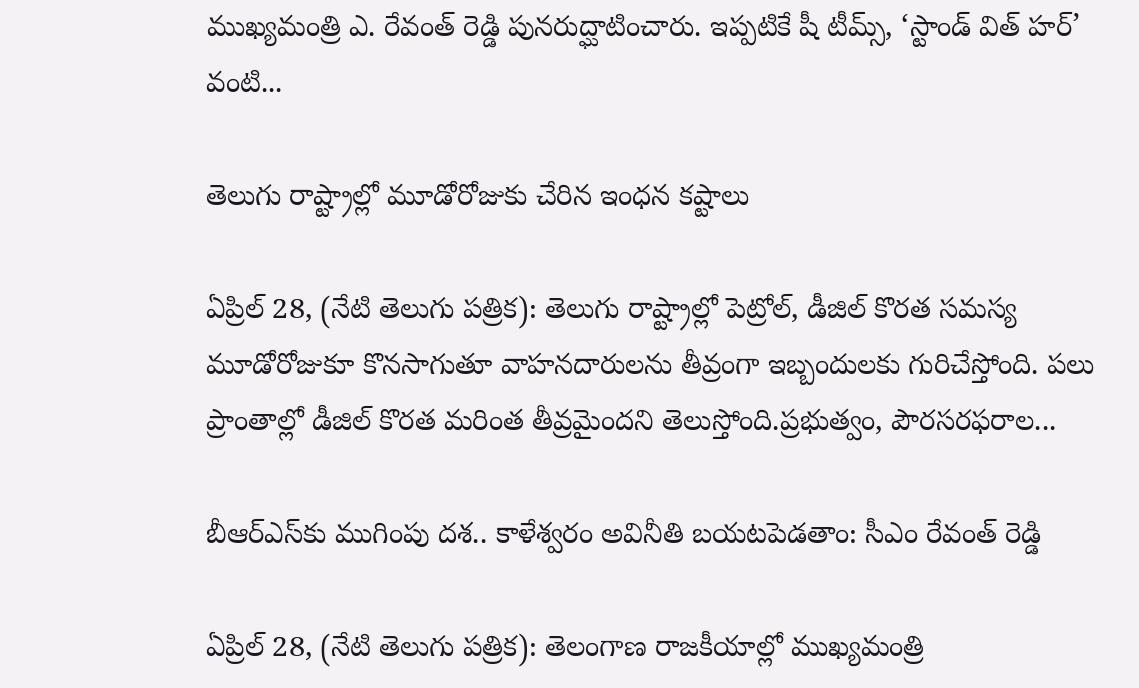ముఖ్యమంత్రి ఎ. రేవంత్ రెడ్డి పునరుద్ఘాటించారు. ఇప్పటికే షీ టీమ్స్, ‘స్టాండ్ విత్ హర్’ వంటి...

తెలుగు రాష్ట్రాల్లో మూడోరోజుకు చేరిన ఇంధన కష్టాలు

ఏప్రిల్ 28, (నేటి తెలుగు పత్రిక): తెలుగు రాష్ట్రాల్లో పెట్రోల్, డీజిల్ కొరత సమస్య మూడోరోజుకూ కొనసాగుతూ వాహనదారులను తీవ్రంగా ఇబ్బందులకు గురిచేస్తోంది. పలు ప్రాంతాల్లో డీజిల్ కొరత మరింత తీవ్రమైందని తెలుస్తోంది.ప్రభుత్వం, పౌరసరఫరాల...

బీఆర్‌ఎస్‌కు ముగింపు దశ.. కాళేశ్వరం అవినీతి బయటపెడతాం: సీఎం రేవంత్ రెడ్డి

ఏప్రిల్ 28, (నేటి తెలుగు పత్రిక): తెలంగాణ రాజకీయాల్లో ముఖ్యమంత్రి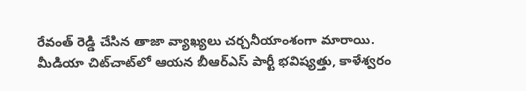రేవంత్ రెడ్డి చేసిన తాజా వ్యాఖ్యలు చర్చనీయాంశంగా మారాయి. మీడియా చిట్‌చాట్‌లో ఆయన బీఆర్‌ఎస్ పార్టీ భవిష్యత్తు, కాళేశ్వరం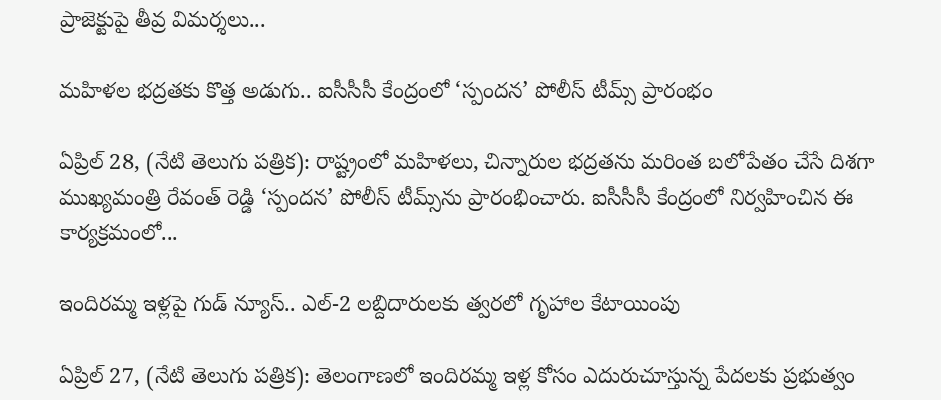ప్రాజెక్టుపై తీవ్ర విమర్శలు...

మహిళల భద్రతకు కొత్త అడుగు.. ఐసీసీసీ కేంద్రంలో ‘స్పందన’ పోలీస్ టీమ్స్ ప్రారంభం

ఏప్రిల్ 28, (నేటి తెలుగు పత్రిక): రాష్ట్రంలో మహిళలు, చిన్నారుల భద్రతను మరింత బలోపేతం చేసే దిశగా ముఖ్యమంత్రి రేవంత్ రెడ్డి ‘స్పందన’ పోలీస్ టీమ్స్‌ను ప్రారంభించారు. ఐసీసీసీ కేంద్రంలో నిర్వహించిన ఈ కార్యక్రమంలో...

ఇందిరమ్మ ఇళ్లపై గుడ్ న్యూస్.. ఎల్-2 లబ్దిదారులకు త్వరలో గృహాల కేటాయింపు

ఏప్రిల్ 27, (నేటి తెలుగు పత్రిక): తెలంగాణలో ఇందిరమ్మ ఇళ్ల కోసం ఎదురుచూస్తున్న పేదలకు ప్రభుత్వం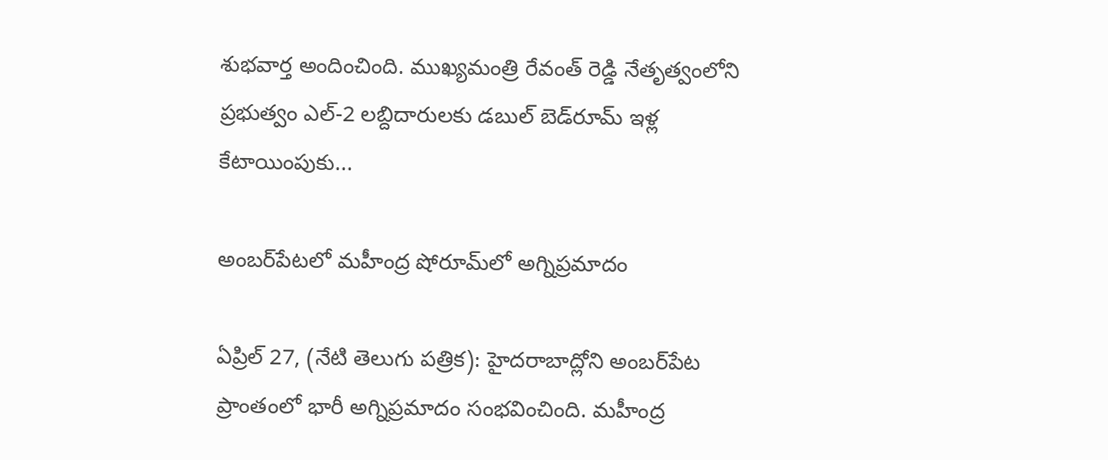శుభవార్త అందించింది. ముఖ్యమంత్రి రేవంత్ రెడ్డి నేతృత్వంలోని ప్రభుత్వం ఎల్-2 లబ్దిదారులకు డబుల్ బెడ్‌రూమ్ ఇళ్ల కేటాయింపుకు...

అంబర్‌పేటలో మహీంద్ర షోరూమ్‌లో అగ్నిప్రమాదం

ఏప్రిల్ 27, (నేటి తెలుగు పత్రిక): హైదరాబాద్లోని అంబర్‌పేట ప్రాంతంలో భారీ అగ్నిప్రమాదం సంభవించింది. మహీంద్ర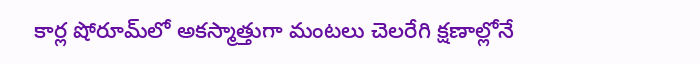కార్ల షోరూమ్‌లో అకస్మాత్తుగా మంటలు చెలరేగి క్షణాల్లోనే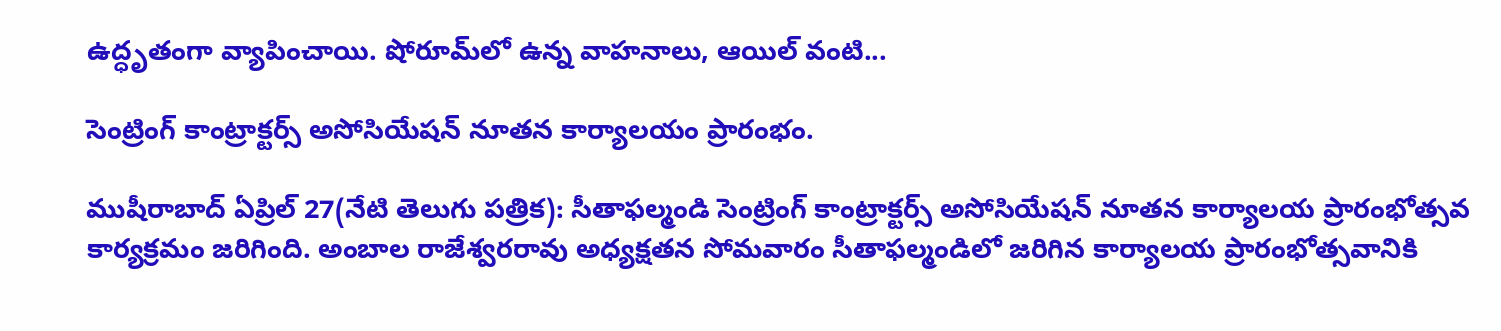ఉద్ధృతంగా వ్యాపించాయి. షోరూమ్‌లో ఉన్న వాహనాలు, ఆయిల్ వంటి...

సెంట్రింగ్ కాంట్రాక్టర్స్ అసోసియేషన్ నూతన కార్యాలయం ప్రారంభం.

ముషీరాబాద్ ఏప్రిల్ 27(నేటి తెలుగు పత్రిక): సీతాఫల్మండి సెంట్రింగ్ కాంట్రాక్టర్స్ అసోసియేషన్ నూతన కార్యాలయ ప్రారంభోత్సవ కార్యక్రమం జరిగింది. అంబాల రాజేశ్వరరావు అధ్యక్షతన సోమవారం సీతాఫల్మండిలో జరిగిన కార్యాలయ ప్రారంభోత్సవానికి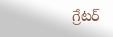గ్రేటర్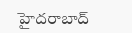హైదరాబాద్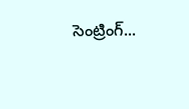సెంట్రింగ్...